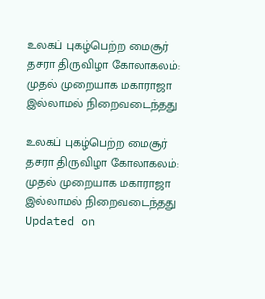உலகப் புகழ்பெற்ற மைசூர் தசரா திருவிழா கோலாகலம்: முதல் முறையாக மகாராஜா இல்லாமல் நிறைவடைந்தது

உலகப் புகழ்பெற்ற மைசூர் தசரா திருவிழா கோலாகலம்: முதல் முறையாக மகாராஜா இல்லாமல் நிறைவடைந்தது
Updated on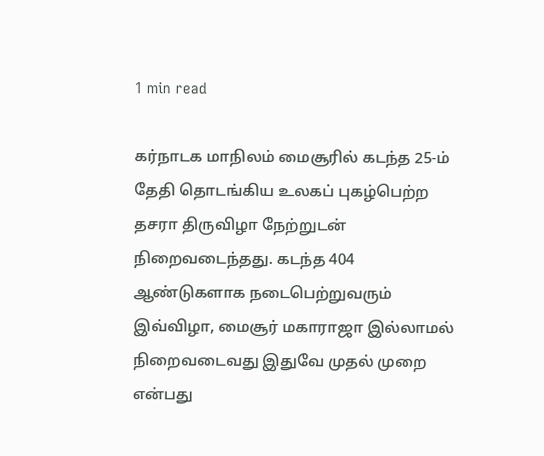1 min read

கர்நாடக மாநிலம் மைசூரில் கடந்த 25-ம் தேதி தொடங்கிய உலகப் புகழ்பெற்ற தசரா திருவிழா நேற்றுடன் நிறைவடைந்தது. கடந்த 404 ஆண்டுகளாக நடைபெற்றுவரும் இவ்விழா, மைசூர் மகாராஜா இல்லாமல் நிறைவடைவது இதுவே முதல் முறை என்பது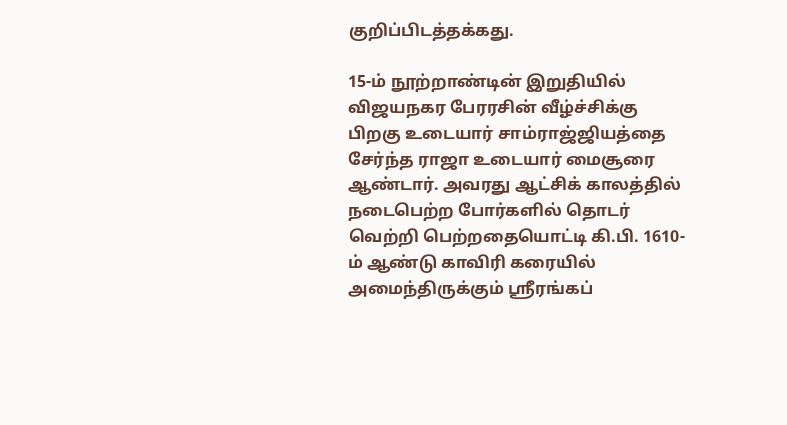குறிப்பிடத்தக்கது.

15-ம் நூற்றாண்டின் இறுதியில் விஜயநகர பேரரசின் வீழ்ச்சிக்கு பிறகு உடையார் சாம்ராஜ்ஜியத்தை சேர்ந்த ராஜா உடையார் மைசூரை ஆண்டார். அவரது ஆட்சிக் காலத்தில் நடைபெற்ற போர்களில் தொடர் வெற்றி பெற்றதையொட்டி கி.பி. 1610-ம் ஆண்டு காவிரி கரையில் அமைந்திருக்கும் ஸ்ரீரங்கப்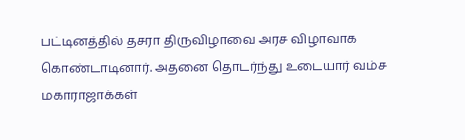பட்டினத்தில் தசரா திருவிழாவை அரச விழாவாக கொண்டாடினார். அதனை தொடர்ந்து உடையார் வம்ச மகாராஜாக்கள்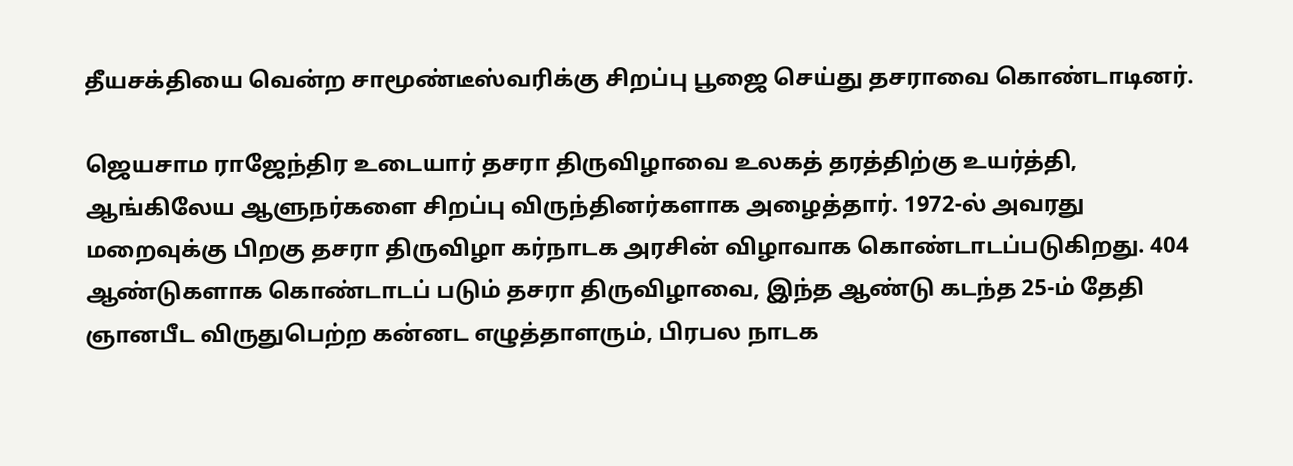தீயசக்தியை வென்ற சாமூண்டீஸ்வரிக்கு சிறப்பு பூஜை செய்து தசராவை கொண்டாடினர்.

ஜெயசாம ராஜேந்திர உடையார் தசரா திருவிழாவை உலகத் தரத்திற்கு உயர்த்தி, ஆங்கிலேய ஆளுநர்களை சிறப்பு விருந்தினர்களாக அழைத்தார். 1972-ல் அவரது மறைவுக்கு பிறகு தசரா திருவிழா கர்நாடக அரசின் விழாவாக கொண்டாடப்படுகிறது. 404 ஆண்டுகளாக கொண்டாடப் படும் தசரா திருவிழாவை, இந்த ஆண்டு கடந்த 25-ம் தேதி ஞானபீட விருதுபெற்ற கன்னட எழுத்தாளரும், பிரபல‌ நாடக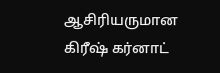ஆசிரியருமான கிரீஷ் கர்னாட்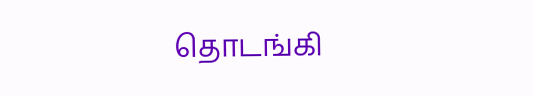தொடங்கி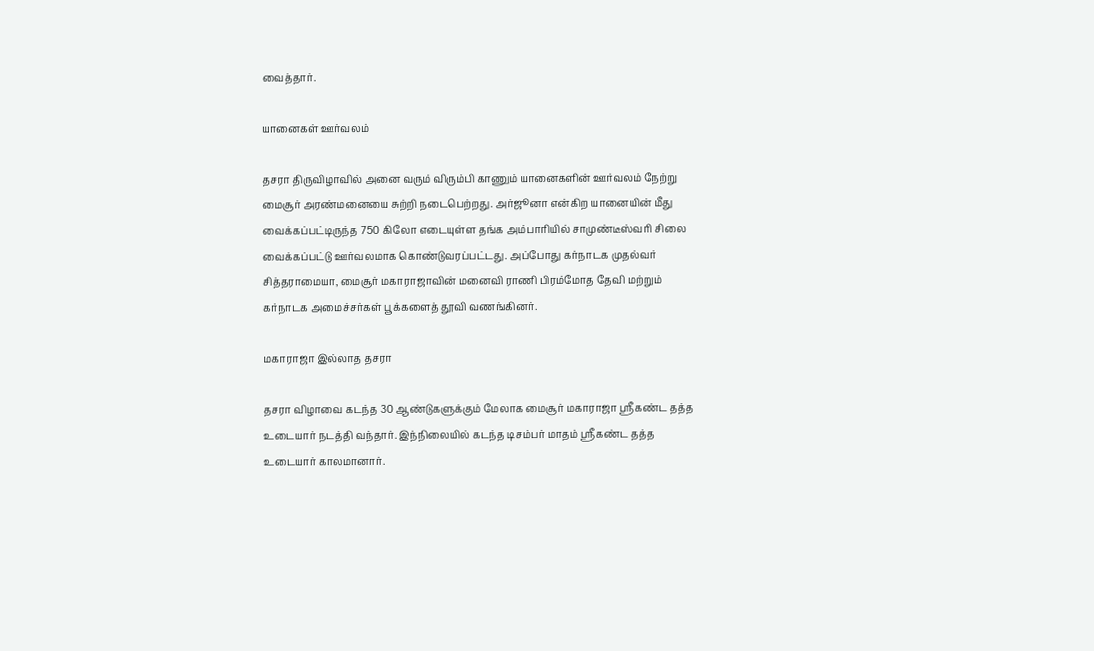வைத்தார்.

யானைகள் ஊர்வலம்

தசரா திருவிழாவில் அனை வரும் விரும்பி காணும் யானைகளின் ஊர்வலம் நேற்று மைசூர் அரண்மனையை சுற்றி நடைபெற்றது. அர்ஜூனா என்கிற யானையின் மீது வைக்கப்பட்டிருந்த 750 கிலோ எடையுள்ள தங்க அம்பாரியில் சாமுண்டீஸ்வரி சிலை வைக்கப்பட்டு ஊர்வலமாக கொண்டுவரப்பட்டது. அப்போது கர்நாடக முதல்வர் சித்தராமையா, மைசூர் மகாராஜாவின் மனைவி ராணி பிரம்மோத தேவி மற்றும் கர்நாடக அமைச்சர்கள் பூக்களைத் தூவி வணங்கினர்.

மகாராஜா இல்லாத தசரா

தசரா விழாவை கடந்த 30 ஆண்டுகளுக்கும் மேலாக மைசூர் மகாராஜா ஸ்ரீகண்ட தத்த உடையார் நடத்தி வந்தார். இந்நிலையில் கடந்த டிசம்பர் மாதம் ஸ்ரீகண்ட தத்த உடையார் காலமானார்.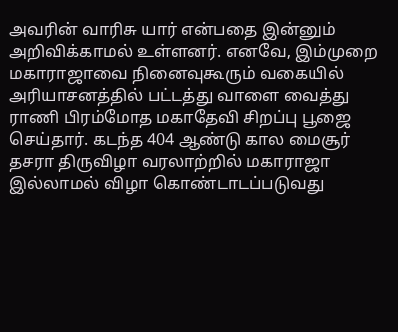அவரின் வாரிசு யார் என்பதை இன்னும் அறிவிக்காமல் உள்ளனர். எனவே, இம்முறை மகாராஜாவை நினைவுகூரும் வகையில் அரியாசனத்தில் பட்டத்து வாளை வைத்து ராணி பிரம்மோத மகாதேவி சிறப்பு பூஜை செய்தார். க‌டந்த 404 ஆண்டு கால மைசூர் தசரா திருவிழா வரலாற்றில் மகாராஜா இல்லாமல் விழா கொண்டாட‌ப்படுவது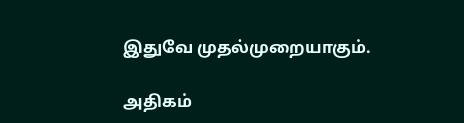இதுவே முதல்முறையாகும்.

அதிகம்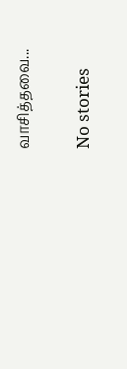வாசித்தவை...

No stories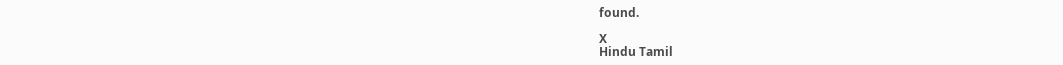found.

X
Hindu Tamil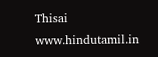Thisai
www.hindutamil.in